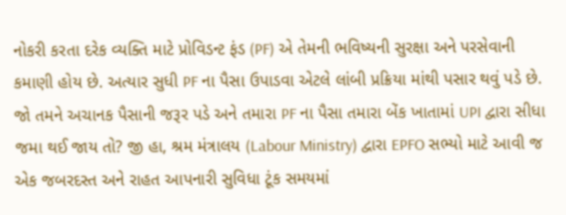નોકરી કરતા દરેક વ્યક્તિ માટે પ્રોવિડન્ટ ફંડ (PF) એ તેમની ભવિષ્યની સુરક્ષા અને પરસેવાની કમાણી હોય છે. અત્યાર સુધી PF ના પૈસા ઉપાડવા એટલે લાંબી પ્રક્રિયા માંથી પસાર થવું પડે છે. જો તમને અચાનક પૈસાની જરૂર પડે અને તમારા PF ના પૈસા તમારા બેંક ખાતામાં UPI દ્વારા સીધા જમા થઈ જાય તો? જી હા, શ્રમ મંત્રાલય (Labour Ministry) દ્વારા EPFO સભ્યો માટે આવી જ એક જબરદસ્ત અને રાહત આપનારી સુવિધા ટૂંક સમયમાં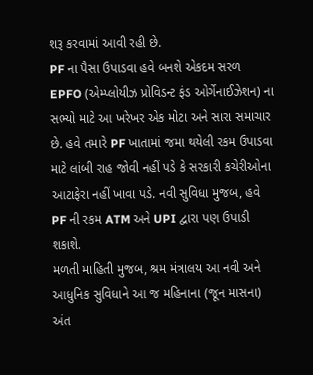શરૂ કરવામાં આવી રહી છે.
PF ના પૈસા ઉપાડવા હવે બનશે એકદમ સરળ
EPFO (એમ્પ્લોયીઝ પ્રોવિડન્ટ ફંડ ઓર્ગેનાઈઝેશન) ના સભ્યો માટે આ ખરેખર એક મોટા અને સારા સમાચાર છે. હવે તમારે PF ખાતામાં જમા થયેલી રકમ ઉપાડવા માટે લાંબી રાહ જોવી નહીં પડે કે સરકારી કચેરીઓના આટાફેરા નહીં ખાવા પડે. નવી સુવિધા મુજબ, હવે PF ની રકમ ATM અને UPI દ્વારા પણ ઉપાડી શકાશે.
મળતી માહિતી મુજબ, શ્રમ મંત્રાલય આ નવી અને આધુનિક સુવિધાને આ જ મહિનાના (જૂન માસના) અંત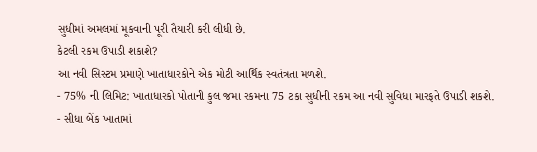સુધીમાં અમલમાં મૂકવાની પૂરી તૈયારી કરી લીધી છે.
કેટલી રકમ ઉપાડી શકાશે?
આ નવી સિસ્ટમ પ્રમાણે ખાતાધારકોને એક મોટી આર્થિક સ્વતંત્રતા મળશે.
- 75% ની લિમિટ: ખાતાધારકો પોતાની કુલ જમા રકમના 75 ટકા સુધીની રકમ આ નવી સુવિધા મારફતે ઉપાડી શકશે.
- સીધા બેંક ખાતામાં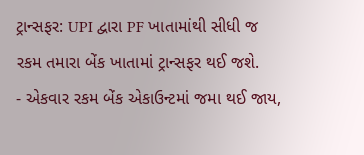ટ્રાન્સફર: UPI દ્વારા PF ખાતામાંથી સીધી જ રકમ તમારા બેંક ખાતામાં ટ્રાન્સફર થઈ જશે.
- એકવાર રકમ બેંક એકાઉન્ટમાં જમા થઈ જાય,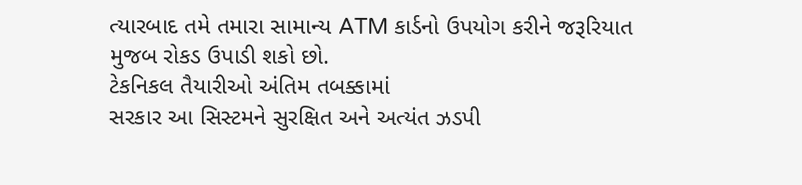ત્યારબાદ તમે તમારા સામાન્ય ATM કાર્ડનો ઉપયોગ કરીને જરૂરિયાત મુજબ રોકડ ઉપાડી શકો છો.
ટેકનિકલ તૈયારીઓ અંતિમ તબક્કામાં
સરકાર આ સિસ્ટમને સુરક્ષિત અને અત્યંત ઝડપી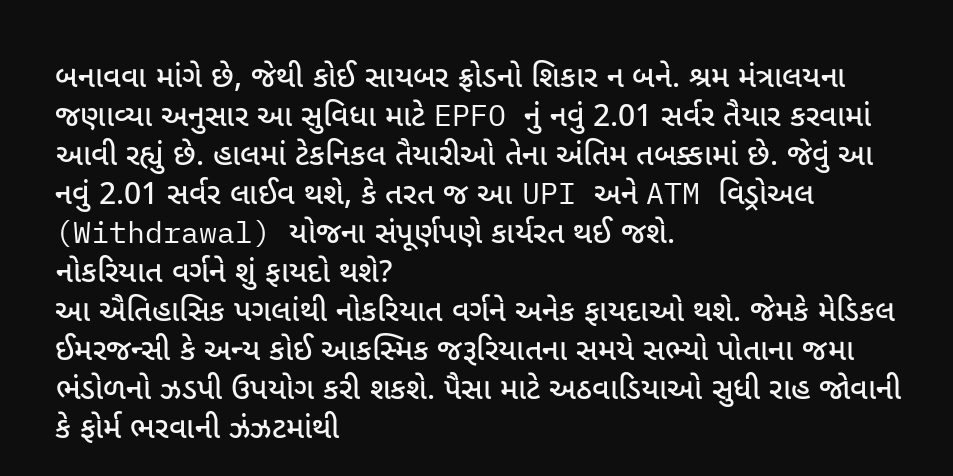બનાવવા માંગે છે, જેથી કોઈ સાયબર ફ્રોડનો શિકાર ન બને. શ્રમ મંત્રાલયના જણાવ્યા અનુસાર આ સુવિધા માટે EPFO નું નવું 2.01 સર્વર તૈયાર કરવામાં આવી રહ્યું છે. હાલમાં ટેકનિકલ તૈયારીઓ તેના અંતિમ તબક્કામાં છે. જેવું આ નવું 2.01 સર્વર લાઈવ થશે, કે તરત જ આ UPI અને ATM વિડ્રોઅલ (Withdrawal) યોજના સંપૂર્ણપણે કાર્યરત થઈ જશે.
નોકરિયાત વર્ગને શું ફાયદો થશે?
આ ઐતિહાસિક પગલાંથી નોકરિયાત વર્ગને અનેક ફાયદાઓ થશે. જેમકે મેડિકલ ઈમરજન્સી કે અન્ય કોઈ આકસ્મિક જરૂરિયાતના સમયે સભ્યો પોતાના જમા ભંડોળનો ઝડપી ઉપયોગ કરી શકશે. પૈસા માટે અઠવાડિયાઓ સુધી રાહ જોવાની કે ફોર્મ ભરવાની ઝંઝટમાંથી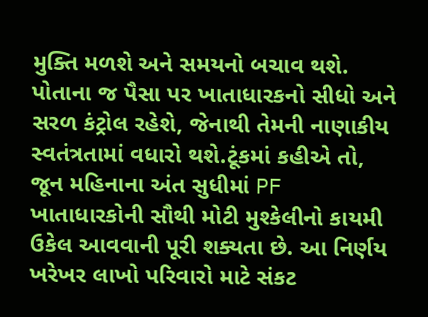મુક્તિ મળશે અને સમયનો બચાવ થશે. પોતાના જ પૈસા પર ખાતાધારકનો સીધો અને સરળ કંટ્રોલ રહેશે, જેનાથી તેમની નાણાકીય સ્વતંત્રતામાં વધારો થશે.ટૂંકમાં કહીએ તો, જૂન મહિનાના અંત સુધીમાં PF ખાતાધારકોની સૌથી મોટી મુશ્કેલીનો કાયમી ઉકેલ આવવાની પૂરી શક્યતા છે. આ નિર્ણય ખરેખર લાખો પરિવારો માટે સંકટ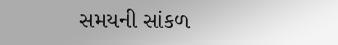સમયની સાંકળ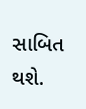સાબિત થશે.